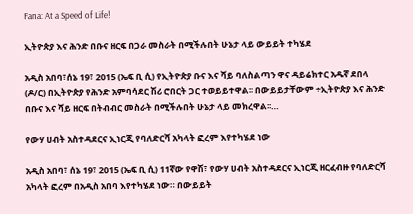Fana: At a Speed of Life!

ኢትዮጵያ እና ሕንድ በቡና ዘርፍ በጋራ መስራት በሚችሉበት ሁኔታ ላይ ውይይት ተካሄደ

አዲስ አበባ፣ሰኔ 19፣ 2015 (ኤፍ ቢ ሲ) የኢትዮጵያ ቡና እና ሻይ ባለስልጣን ዋና ዳይሬክተር አዱኛ ደበላ (ዶ/ር) በኢትዮጵያ የሕንድ አምባሳደር ሽሪ ሮበርት ጋር ተወይይተዋል፡፡ በውይይታቸውም ÷ኢትዮጵያ እና ሕንድ በቡና እና ሻይ ዘርፍ በትብብር መስራት በሚችሉበት ሁኔታ ላይ መክረዋል፡፡…

የውሃ ሀብት አስተዳደርና ኢነርጂ የባለድርሻ አካላት ፎረም እየተካሄደ ነው

አዲስ አበባ፣ ሰኔ 19፣ 2015 (ኤፍ ቢ ሲ) 11ኛው የዋሽ፣ የውሃ ሀብት አስተዳደርና ኢነርጂ ዘርፈብዙ የባለድርሻ አካላት ፎረም በአዲስ አበባ እየተካሄደ ነው። በውይይት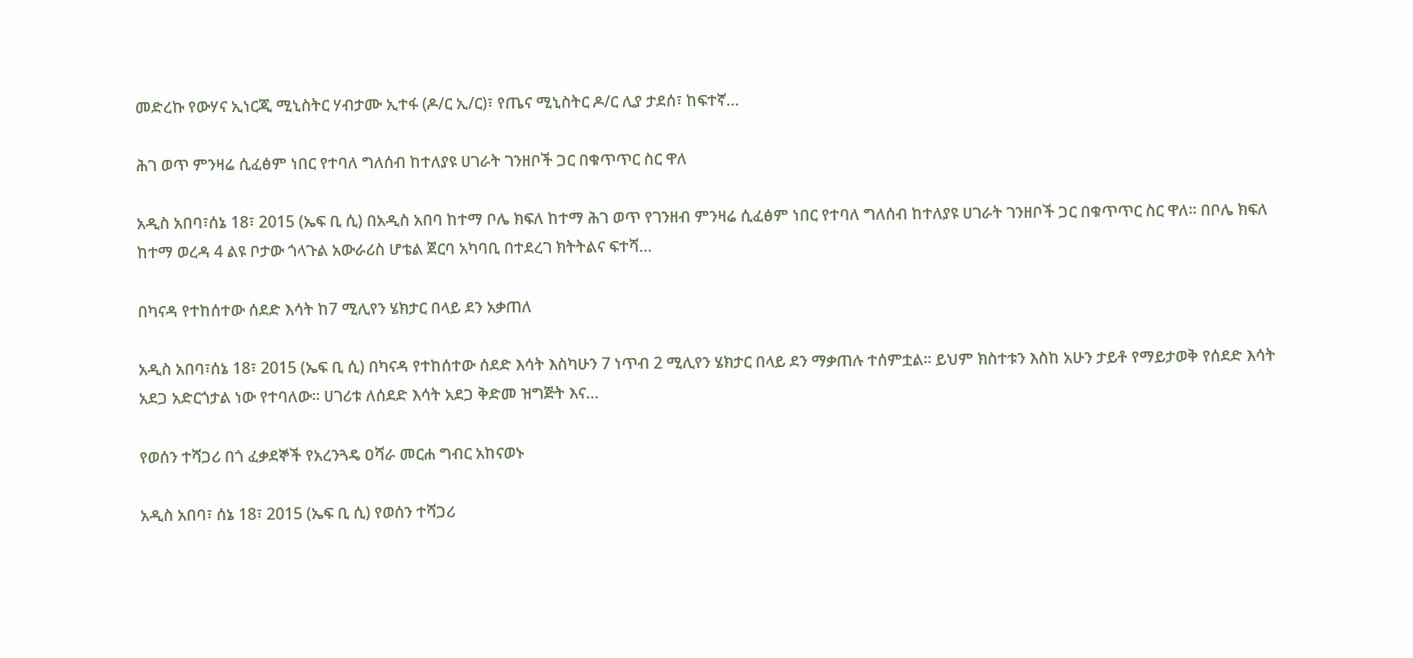መድረኩ የውሃና ኢነርጂ ሚኒስትር ሃብታሙ ኢተፋ (ዶ/ር ኢ/ር)፣ የጤና ሚኒስትር ዶ/ር ሊያ ታደሰ፣ ከፍተኛ…

ሕገ ወጥ ምንዛሬ ሲፈፅም ነበር የተባለ ግለሰብ ከተለያዩ ሀገራት ገንዘቦች ጋር በቁጥጥር ስር ዋለ

አዲስ አበባ፣ሰኔ 18፣ 2015 (ኤፍ ቢ ሲ) በአዲስ አበባ ከተማ ቦሌ ክፍለ ከተማ ሕገ ወጥ የገንዘብ ምንዛሬ ሲፈፅም ነበር የተባለ ግለሰብ ከተለያዩ ሀገራት ገንዘቦች ጋር በቁጥጥር ስር ዋለ፡፡ በቦሌ ክፍለ ከተማ ወረዳ 4 ልዩ ቦታው ጎላጉል አውራሪስ ሆቴል ጀርባ አካባቢ በተደረገ ክትትልና ፍተሻ…

በካናዳ የተከሰተው ሰደድ እሳት ከ7 ሚሊየን ሄክታር በላይ ደን አቃጠለ

አዲስ አበባ፣ሰኔ 18፣ 2015 (ኤፍ ቢ ሲ) በካናዳ የተከሰተው ሰደድ እሳት እስካሁን 7 ነጥብ 2 ሚሊየን ሄክታር በላይ ደን ማቃጠሉ ተሰምቷል፡፡ ይህም ክስተቱን እስከ አሁን ታይቶ የማይታወቅ የሰደድ እሳት አደጋ አድርጎታል ነው የተባለው፡፡ ሀገሪቱ ለሰደድ እሳት አደጋ ቅድመ ዝግጅት እና…

የወሰን ተሻጋሪ በጎ ፈቃደኞች የአረንጓዴ ዐሻራ መርሐ ግብር አከናወኑ

አዲስ አበባ፣ ሰኔ 18፣ 2015 (ኤፍ ቢ ሲ) የወሰን ተሻጋሪ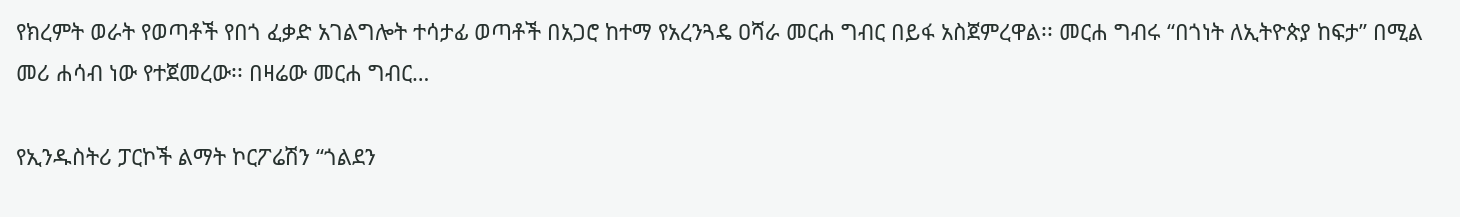የክረምት ወራት የወጣቶች የበጎ ፈቃድ አገልግሎት ተሳታፊ ወጣቶች በአጋሮ ከተማ የአረንጓዴ ዐሻራ መርሐ ግብር በይፋ አስጀምረዋል፡፡ መርሐ ግብሩ “በጎነት ለኢትዮጵያ ከፍታ” በሚል መሪ ሐሳብ ነው የተጀመረው፡፡ በዛሬው መርሐ ግብር…

የኢንዱስትሪ ፓርኮች ልማት ኮርፖሬሽን “ጎልደን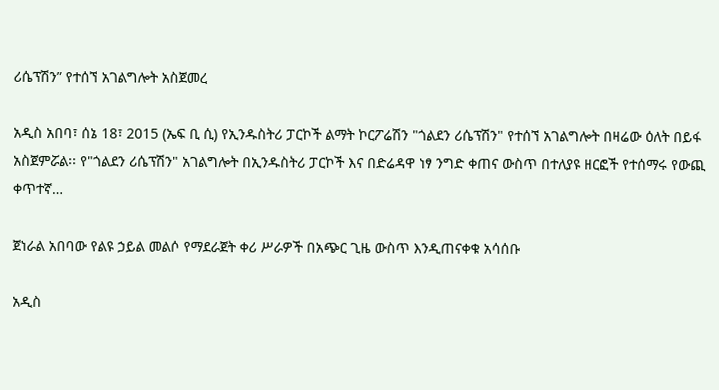ሪሴፕሽን” የተሰኘ አገልግሎት አስጀመረ

አዲስ አበባ፣ ሰኔ 18፣ 2015 (ኤፍ ቢ ሲ) የኢንዱስትሪ ፓርኮች ልማት ኮርፖሬሽን "ጎልደን ሪሴፕሽን" የተሰኘ አገልግሎት በዛሬው ዕለት በይፋ አስጀምሯል፡፡ የ"ጎልደን ሪሴፕሽን" አገልግሎት በኢንዱስትሪ ፓርኮች እና በድሬዳዋ ነፃ ንግድ ቀጠና ውስጥ በተለያዩ ዘርፎች የተሰማሩ የውጪ ቀጥተኛ…

ጀነራል አበባው የልዩ ኃይል መልሶ የማደራጀት ቀሪ ሥራዎች በአጭር ጊዜ ውስጥ እንዲጠናቀቁ አሳሰቡ

አዲስ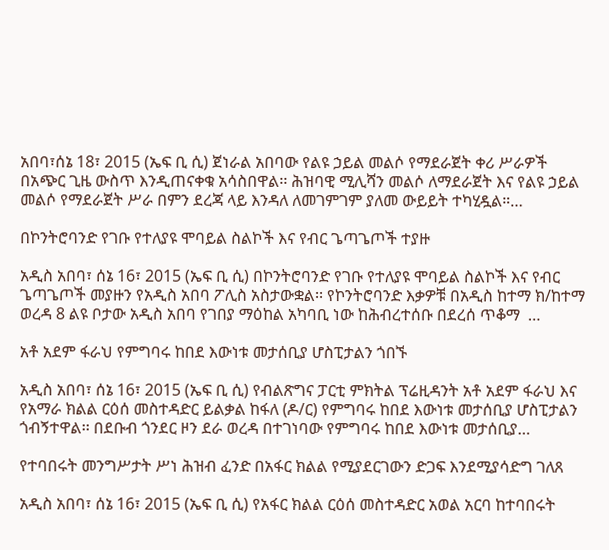አበባ፣ሰኔ 18፣ 2015 (ኤፍ ቢ ሲ) ጀነራል አበባው የልዩ ኃይል መልሶ የማደራጀት ቀሪ ሥራዎች በአጭር ጊዜ ውስጥ እንዲጠናቀቁ አሳስበዋል፡፡ ሕዝባዊ ሚሊሻን መልሶ ለማደራጀት እና የልዩ ኃይል መልሶ የማደራጀት ሥራ በምን ደረጃ ላይ እንዳለ ለመገምገም ያለመ ውይይት ተካሂዷል።…

በኮንትሮባንድ የገቡ የተለያዩ ሞባይል ስልኮች እና የብር ጌጣጌጦች ተያዙ

አዲስ አበባ፣ ሰኔ 16፣ 2015 (ኤፍ ቢ ሲ) በኮንትሮባንድ የገቡ የተለያዩ ሞባይል ስልኮች እና የብር ጌጣጌጦች መያዙን የአዲስ አበባ ፖሊስ አስታውቋል፡፡ የኮንትሮባንድ እቃዎቹ በአዲስ ከተማ ክ/ከተማ ወረዳ 8 ልዩ ቦታው አዲስ አበባ የገበያ ማዕከል አካባቢ ነው ከሕብረተሰቡ በደረሰ ጥቆማ  …

አቶ አደም ፋራህ የምግባሩ ከበደ እውነቱ መታሰቢያ ሆስፒታልን ጎበኙ

አዲስ አበባ፣ ሰኔ 16፣ 2015 (ኤፍ ቢ ሲ) የብልጽግና ፓርቲ ምክትል ፕሬዚዳንት አቶ አደም ፋራህ እና የአማራ ክልል ርዕሰ መስተዳድር ይልቃል ከፋለ (ዶ/ር) የምግባሩ ከበደ እውነቱ መታሰቢያ ሆስፒታልን ጎብኝተዋል፡፡ በደቡብ ጎንደር ዞን ደራ ወረዳ በተገነባው የምግባሩ ከበደ እውነቱ መታሰቢያ…

የተባበሩት መንግሥታት ሥነ ሕዝብ ፈንድ በአፋር ክልል የሚያደርገውን ድጋፍ እንደሚያሳድግ ገለጸ

አዲስ አበባ፣ ሰኔ 16፣ 2015 (ኤፍ ቢ ሲ) የአፋር ክልል ርዕሰ መስተዳድር አወል አርባ ከተባበሩት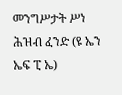መንግሥታት ሥነ ሕዝብ ፈንድ (ዩ ኤን ኤፍ ፒ ኤ)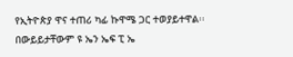የኢትዮጵያ ዋና ተጠሪ ካፊ ኩዋሜ ጋር ተወያይተዋል፡፡ በውይይታቸውም ዩ ኤን ኤፍ ፒ ኤ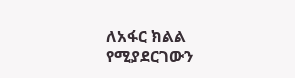ለአፋር ክልል የሚያደርገውን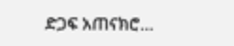ድጋፍ አጠናክሮ…